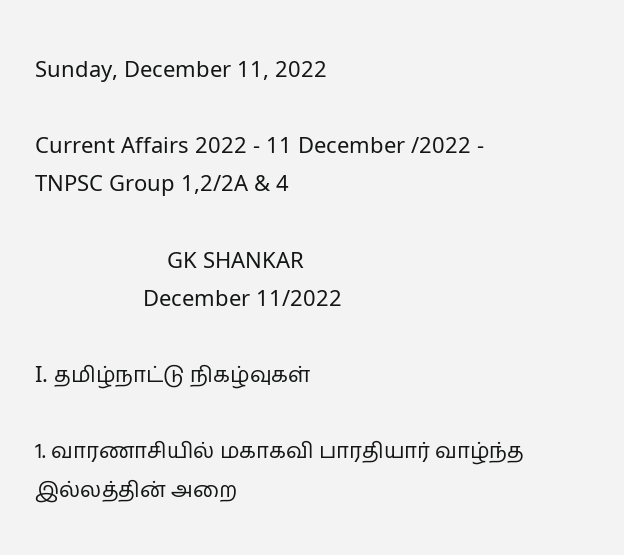Sunday, December 11, 2022

Current Affairs 2022 - 11 December /2022 - TNPSC Group 1,2/2A & 4

                      GK SHANKAR
                  December 11/2022

I. தமிழ்நாட்டு நிகழ்வுகள்

1. வாரணாசியில் மகாகவி பாரதியார் வாழ்ந்த இல்லத்தின் அறை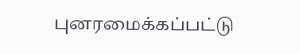புனரமைக்கப்பட்டு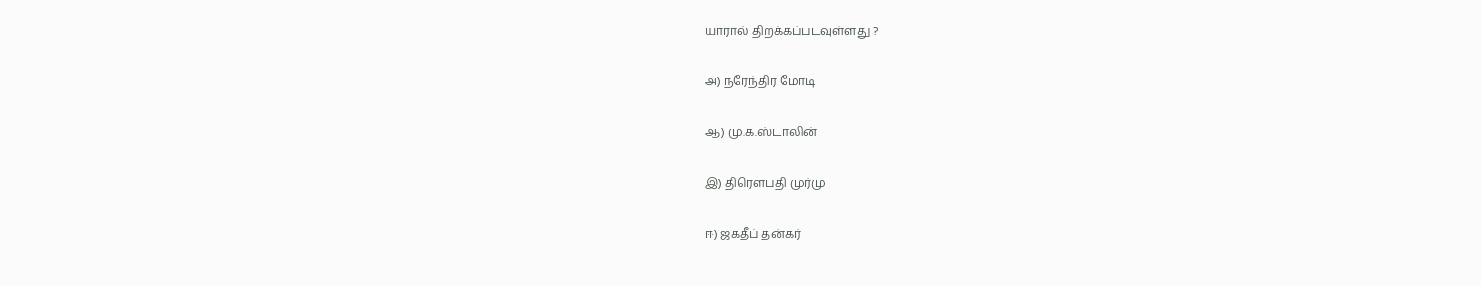யாரால் திறக்கப்படவுள்ளது ?

அ) நரேந்திர மோடி

ஆ) மு.க.ஸ்டாலின்

இ) திரௌபதி முர்மு

ஈ) ஜகதீப் தன்கர்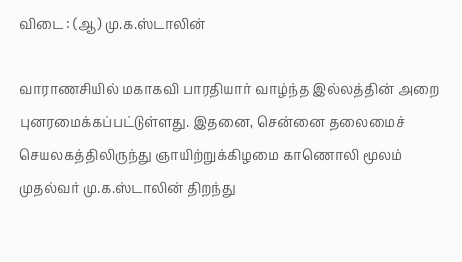விடை : (ஆ) மு.க.ஸ்டாலின்

வாராணசியில் மகாகவி பாரதியார் வாழ்ந்த இல்லத்தின் அறை புனரமைக்கப்பட்டுள்ளது. இதனை, சென்னை தலைமைச் செயலகத்திலிருந்து ஞாயிற்றுக்கிழமை காணொலி மூலம் முதல்வர் மு.க.ஸ்டாலின் திறந்து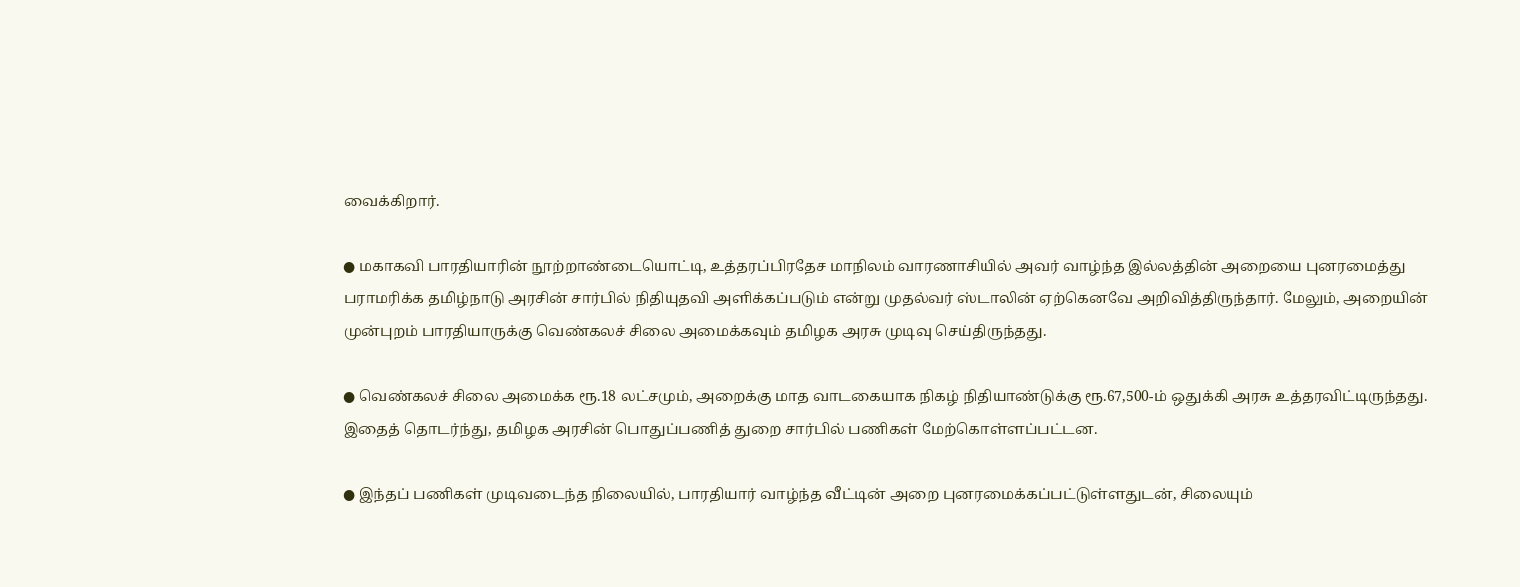வைக்கிறார்.

● மகாகவி பாரதியாரின் நூற்றாண்டையொட்டி, உத்தரப்பிரதேச மாநிலம் வாரணாசியில் அவர் வாழ்ந்த இல்லத்தின் அறையை புனரமைத்து பராமரிக்க தமிழ்நாடு அரசின் சார்பில் நிதியுதவி அளிக்கப்படும் என்று முதல்வர் ஸ்டாலின் ஏற்கெனவே அறிவித்திருந்தார். மேலும், அறையின் முன்புறம் பாரதியாருக்கு வெண்கலச் சிலை அமைக்கவும் தமிழக அரசு முடிவு செய்திருந்தது.

● வெண்கலச் சிலை அமைக்க ரூ.18 லட்சமும், அறைக்கு மாத வாடகையாக நிகழ் நிதியாண்டுக்கு ரூ.67,500-ம் ஒதுக்கி அரசு உத்தரவிட்டிருந்தது. இதைத் தொடர்ந்து, தமிழக அரசின் பொதுப்பணித் துறை சார்பில் பணிகள் மேற்கொள்ளப்பட்டன.

● இந்தப் பணிகள் முடிவடைந்த நிலையில், பாரதியார் வாழ்ந்த வீட்டின் அறை புனரமைக்கப்பட்டுள்ளதுடன், சிலையும்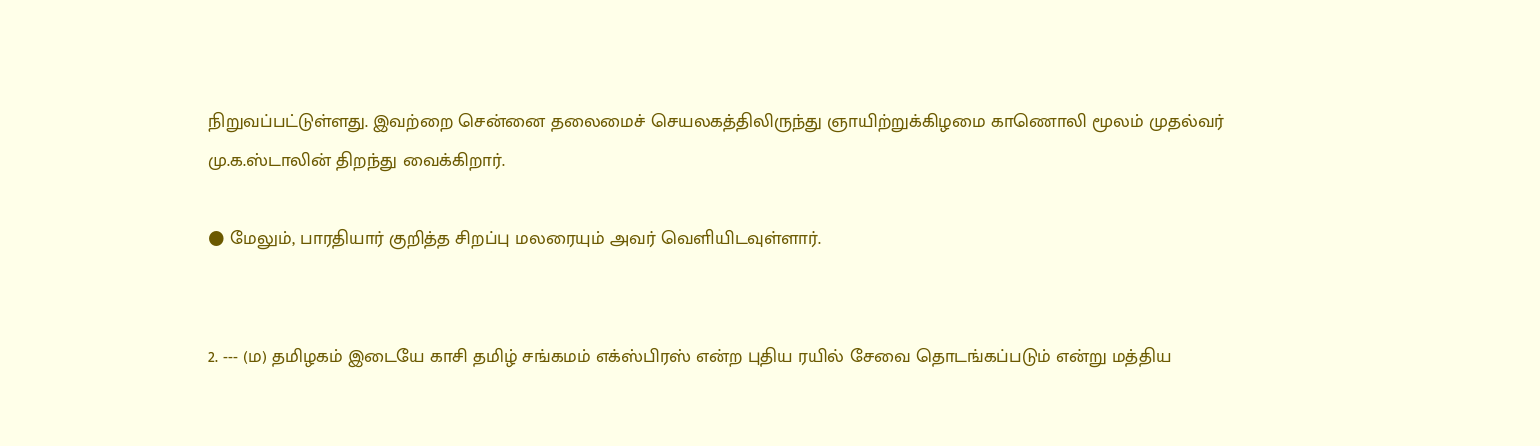நிறுவப்பட்டுள்ளது. இவற்றை சென்னை தலைமைச் செயலகத்திலிருந்து ஞாயிற்றுக்கிழமை காணொலி மூலம் முதல்வர் மு.க.ஸ்டாலின் திறந்து வைக்கிறார்.

● மேலும், பாரதியார் குறித்த சிறப்பு மலரையும் அவர் வெளியிடவுள்ளார்.


2. --- (ம) தமிழகம் இடையே காசி தமிழ் சங்கமம் எக்ஸ்பிரஸ் என்ற புதிய ரயில் சேவை தொடங்கப்படும் என்று மத்திய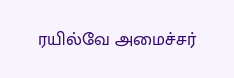ரயில்வே அமைச்சர்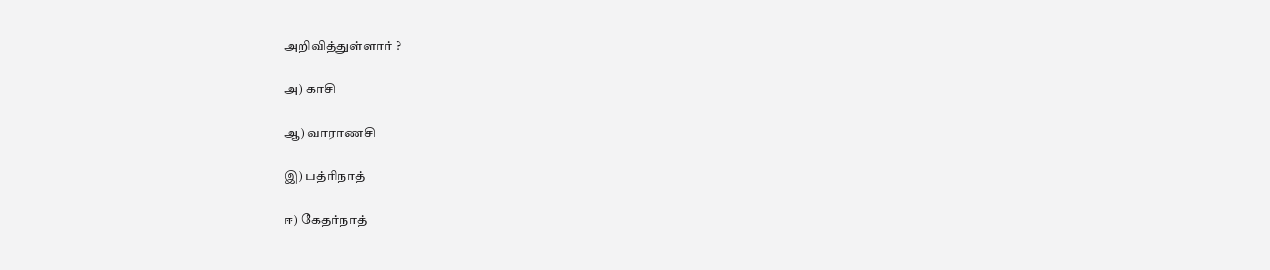அறிவித்துள்ளார் ?

அ) காசி

ஆ) வாராணசி

இ) பத்ரிநாத்

ஈ) கேதர்நாத்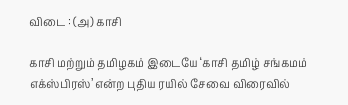விடை : (அ) காசி

காசி மற்றும் தமிழகம் இடையே ‘காசி தமிழ் சங்கமம் எக்ஸ்பிரஸ்’ என்ற புதிய ரயில் சேவை விரைவில்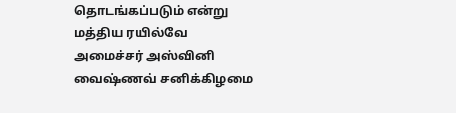தொடங்கப்படும் என்று மத்திய ரயில்வே அமைச்சர் அஸ்வினி வைஷ்ணவ் சனிக்கிழமை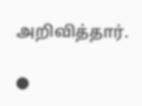அறிவித்தார்.

●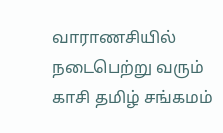வாராணசியில் நடைபெற்று வரும் காசி தமிழ் சங்கமம்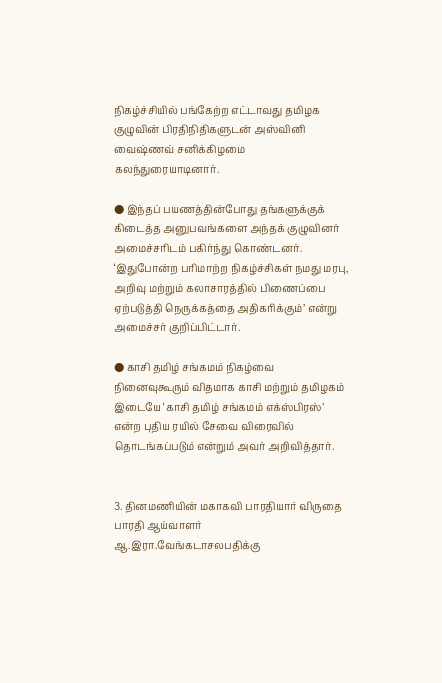நிகழ்ச்சியில் பங்கேற்ற எட்டாவது தமிழக குழுவின் பிரதிநிதிகளுடன் அஸ்வினி வைஷ்ணவ் சனிக்கிழமை கலந்துரையாடினார்.

● இந்தப் பயணத்தின்போது தங்களுக்குக் கிடைத்த அனுபவங்களை அந்தக் குழுவினர் அமைச்சரிடம் பகிர்ந்து கொண்டனர். ‘இதுபோன்ற பரிமாற்ற நிகழ்ச்சிகள் நமது மரபு, அறிவு மற்றும் கலாசாரத்தில் பிணைப்பை ஏற்படுத்தி நெருக்கத்தை அதிகரிக்கும்’ என்று அமைச்சர் குறிப்பிட்டார்.

● காசி தமிழ் சங்கமம் நிகழ்வை நினைவுகூரும் விதமாக காசி மற்றும் தமிழகம் இடையே ‘காசி தமிழ் சங்கமம் எக்ஸ்பிரஸ்’ என்ற புதிய ரயில் சேவை விரைவில் தொடங்கப்படும் என்றும் அவர் அறிவித்தார்.


3. தினமணியின் மகாகவி பாரதியார் விருதை பாரதி ஆய்வாளர் ஆ.இரா.வேங்கடாசலபதிக்கு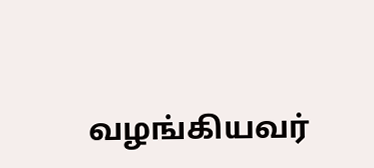வழங்கியவர்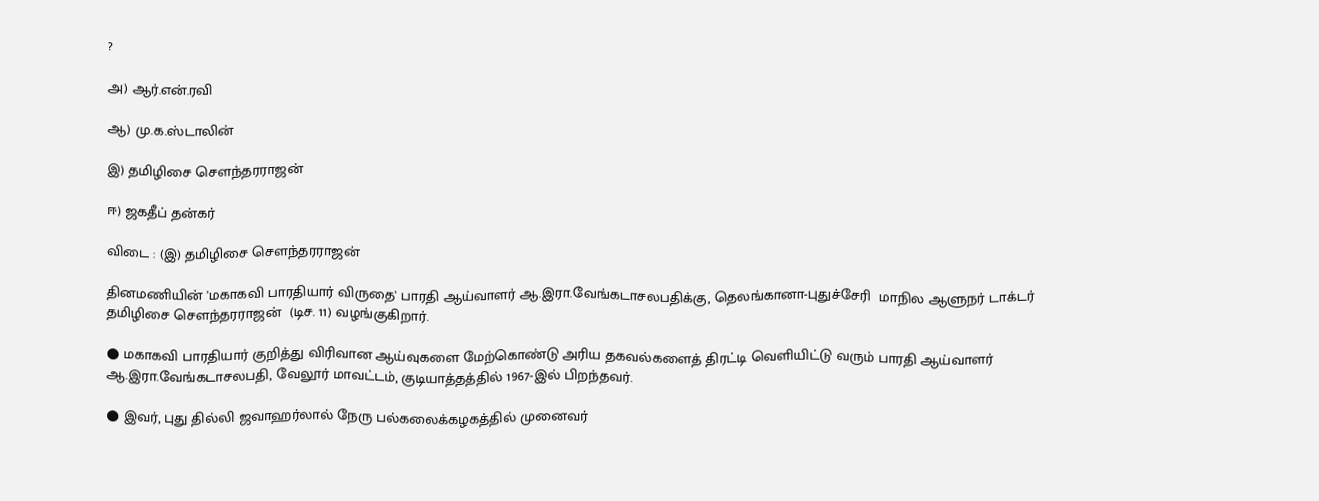?

அ) ஆர்.என்.ரவி

ஆ) மு.க.ஸ்டாலின்

இ) தமிழிசை சௌந்தரராஜன்

ஈ) ஜகதீப் தன்கர்

விடை : (இ) தமிழிசை சௌந்தரராஜன்

தினமணியின் 'மகாகவி பாரதியார் விருதை' பாரதி ஆய்வாளர் ஆ.இரா.வேங்கடாசலபதிக்கு, தெலங்கானா-புதுச்சேரி  மாநில ஆளுநர் டாக்டர் தமிழிசை சௌந்தரராஜன்  (டிச. 11) வழங்குகிறார்.

● மகாகவி பாரதியார் குறித்து விரிவான ஆய்வுகளை மேற்கொண்டு அரிய தகவல்களைத் திரட்டி வெளியிட்டு வரும் பாரதி ஆய்வாளர் ஆ.இரா.வேங்கடாசலபதி, வேலூர் மாவட்டம், குடியாத்தத்தில் 1967-இல் பிறந்தவர்.

● இவர், புது தில்லி ஜவாஹர்லால் நேரு பல்கலைக்கழகத்தில் முனைவர்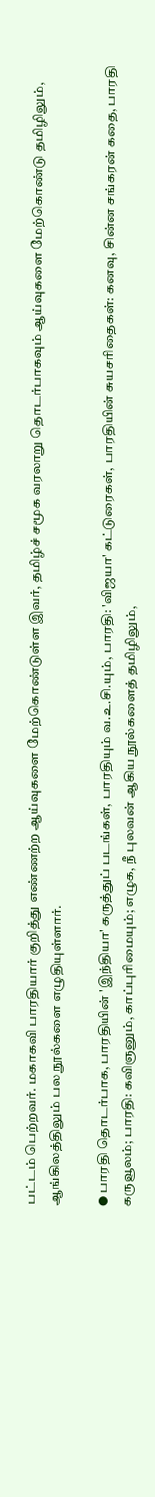பட்டம் பெற்றவர். மகாகவி பாரதியார் குறித்து எண்ணற்ற ஆய்வுகளை மேற்கொண்டுள்ள இவர், தமிழ்ச் சமூக வரலாறு தொடர்பாகவும் ஆய்வுகளை மேற்கொண்டு தமிழிலும், ஆங்கிலத்திலும் பல நூல்களை எழுதியுள்ளார்.

● பாரதி தொடர்பாக, பாரதியின் 'இந்தியா' கருத்துப் படங்கள், பாரதியும் வ.உ.சி.யும், பாரதி: 'விஜயா' கட்டுரைகள், பாரதியின் சுயசரிதைகள்: கனவு, சின்ன சங்கரன் கதை, பாரதி கருவூலம்; பாரதி: கவிஞனும், காப்புரிமையும்; எழுக, நீ புலவன் ஆகிய நூல்களைத் தமிழிலும்,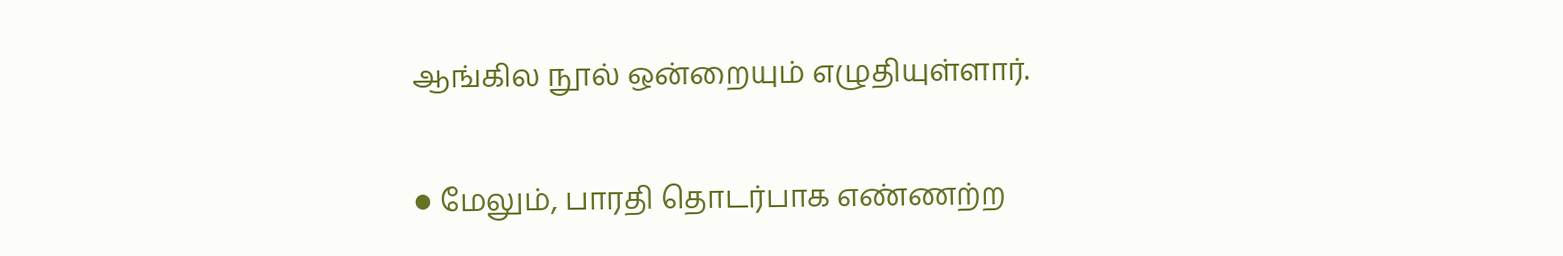ஆங்கில நூல் ஒன்றையும் எழுதியுள்ளார்.

● மேலும், பாரதி தொடர்பாக எண்ணற்ற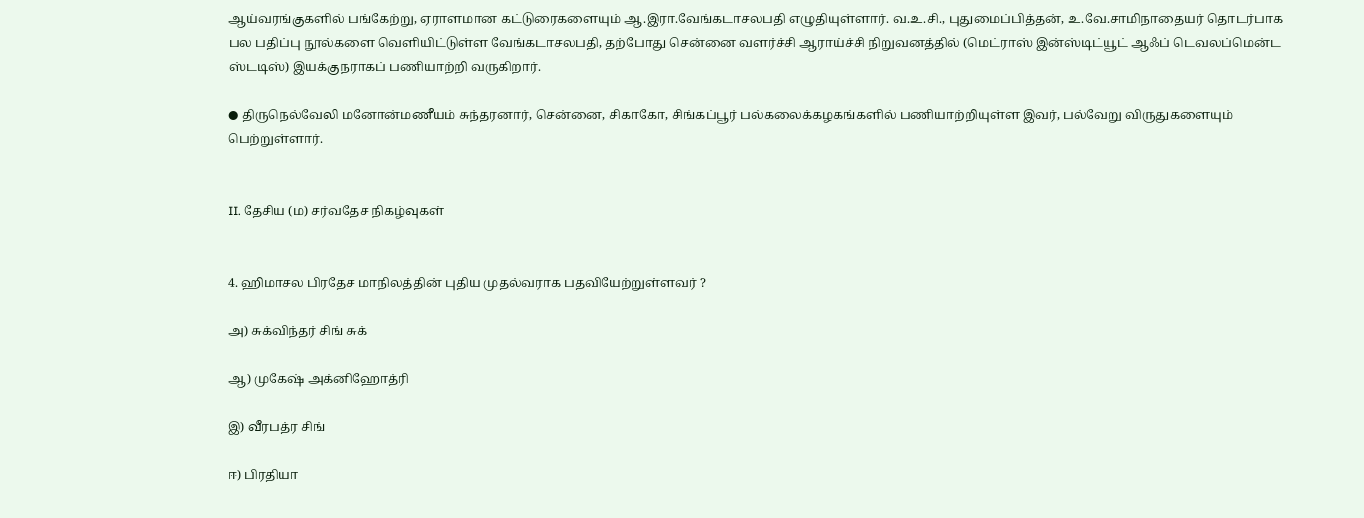ஆய்வரங்குகளில் பங்கேற்று, ஏராளமான கட்டுரைகளையும் ஆ.இரா.வேங்கடாசலபதி எழுதியுள்ளார். வ.உ.சி., புதுமைப்பித்தன், உ.வே.சாமிநாதையர் தொடர்பாக பல பதிப்பு நூல்களை வெளியிட்டுள்ள வேங்கடாசலபதி, தற்போது சென்னை வளர்ச்சி ஆராய்ச்சி நிறுவனத்தில் (மெட்ராஸ் இன்ஸ்டிட்யூட் ஆஃப் டெவலப்மென்ட ஸ்டடிஸ்) இயக்குநராகப் பணியாற்றி வருகிறார்.

● திருநெல்வேலி மனோன்மணீயம் சுந்தரனார், சென்னை, சிகாகோ, சிங்கப்பூர் பல்கலைக்கழகங்களில் பணியாற்றியுள்ள இவர், பல்வேறு விருதுகளையும் பெற்றுள்ளார்.


II. தேசிய (ம) சர்வதேச நிகழ்வுகள்


4. ஹிமாசல பிரதேச மாநிலத்தின் புதிய முதல்வராக பதவியேற்றுள்ளவர் ?

அ) சுக்விந்தர் சிங் சுக்

ஆ) முகேஷ் அக்னிஹோத்ரி

இ) வீரபத்ர சிங்

ஈ) பிரதியா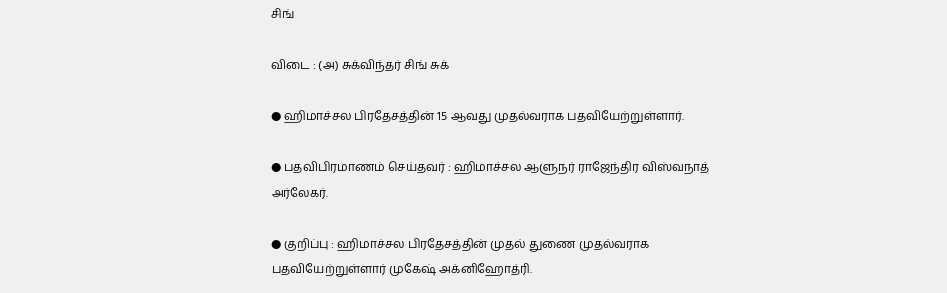சிங்

விடை : (அ) சுக்விந்தர் சிங் சுக்

● ஹிமாச்சல பிரதேசத்தின் 15 ஆவது முதல்வராக பதவியேற்றுள்ளார்.

● பதவிபிரமாணம் செய்தவர் : ஹிமாச்சல ஆளுநர் ராஜேந்திர விஸ்வநாத் அர்லேகர்.

● குறிப்பு : ஹிமாச்சல பிரதேசத்தின் முதல் துணை முதல்வராக பதவியேற்றுள்ளார் முகேஷ் அக்னிஹோத்ரி.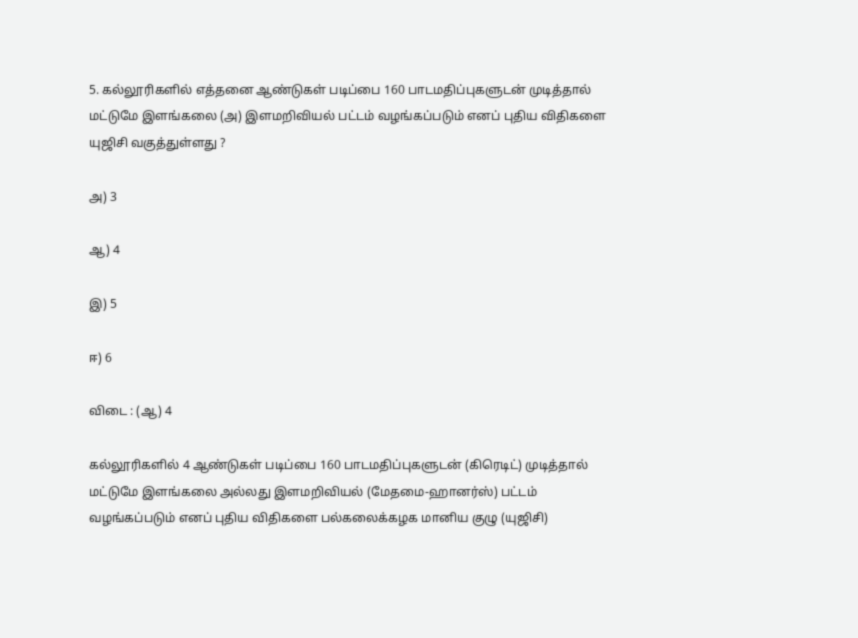5. கல்லூரிகளில் எத்தனை ஆண்டுகள் படிப்பை 160 பாடமதிப்புகளுடன் முடித்தால் மட்டுமே இளங்கலை (அ) இளமறிவியல் பட்டம் வழங்கப்படும் எனப் புதிய விதிகளை யுஜிசி வகுத்துள்ளது ?

அ) 3

ஆ) 4

இ) 5

ஈ) 6

விடை : (ஆ) 4

கல்லூரிகளில் 4 ஆண்டுகள் படிப்பை 160 பாடமதிப்புகளுடன் (கிரெடிட்) முடித்தால் மட்டுமே இளங்கலை அல்லது இளமறிவியல் (மேதமை-ஹானர்ஸ்) பட்டம் வழங்கப்படும் எனப் புதிய விதிகளை பல்கலைக்கழக மானிய குழு (யுஜிசி)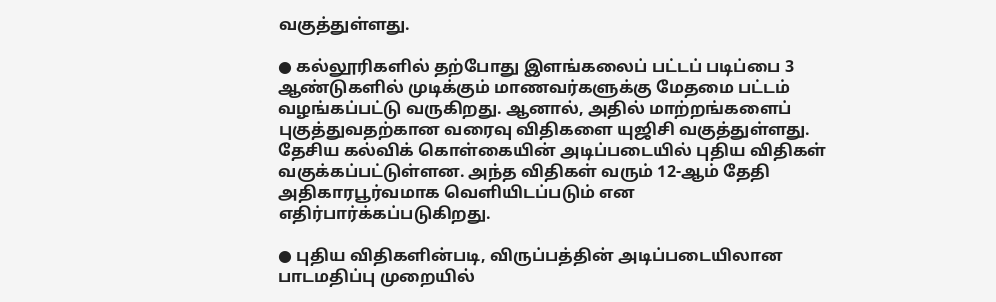வகுத்துள்ளது.

● கல்லூரிகளில் தற்போது இளங்கலைப் பட்டப் படிப்பை 3 ஆண்டுகளில் முடிக்கும் மாணவர்களுக்கு மேதமை பட்டம் வழங்கப்பட்டு வருகிறது. ஆனால், அதில் மாற்றங்களைப் புகுத்துவதற்கான வரைவு விதிகளை யுஜிசி வகுத்துள்ளது. தேசிய கல்விக் கொள்கையின் அடிப்படையில் புதிய விதிகள் வகுக்கப்பட்டுள்ளன. அந்த விதிகள் வரும் 12-ஆம் தேதி அதிகாரபூர்வமாக வெளியிடப்படும் என எதிர்பார்க்கப்படுகிறது.

● புதிய விதிகளின்படி, விருப்பத்தின் அடிப்படையிலான பாடமதிப்பு முறையில்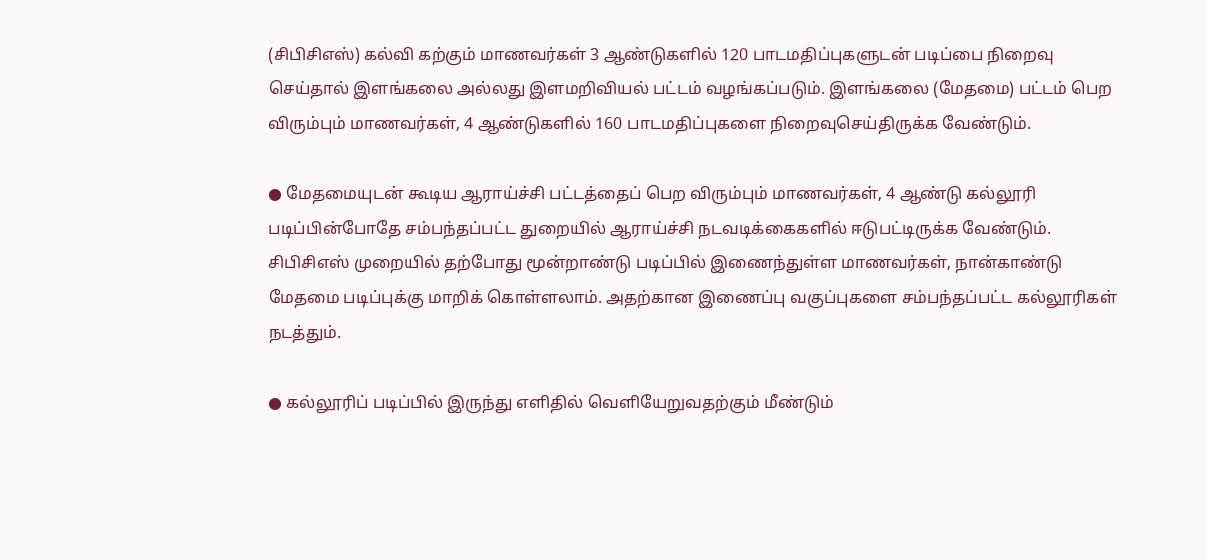(சிபிசிஎஸ்) கல்வி கற்கும் மாணவர்கள் 3 ஆண்டுகளில் 120 பாடமதிப்புகளுடன் படிப்பை நிறைவு செய்தால் இளங்கலை அல்லது இளமறிவியல் பட்டம் வழங்கப்படும். இளங்கலை (மேதமை) பட்டம் பெற விரும்பும் மாணவர்கள், 4 ஆண்டுகளில் 160 பாடமதிப்புகளை நிறைவுசெய்திருக்க வேண்டும்.

● மேதமையுடன் கூடிய ஆராய்ச்சி பட்டத்தைப் பெற விரும்பும் மாணவர்கள், 4 ஆண்டு கல்லூரி படிப்பின்போதே சம்பந்தப்பட்ட துறையில் ஆராய்ச்சி நடவடிக்கைகளில் ஈடுபட்டிருக்க வேண்டும். சிபிசிஎஸ் முறையில் தற்போது மூன்றாண்டு படிப்பில் இணைந்துள்ள மாணவர்கள், நான்காண்டு மேதமை படிப்புக்கு மாறிக் கொள்ளலாம். அதற்கான இணைப்பு வகுப்புகளை சம்பந்தப்பட்ட கல்லூரிகள் நடத்தும்.

● கல்லூரிப் படிப்பில் இருந்து எளிதில் வெளியேறுவதற்கும் மீண்டும்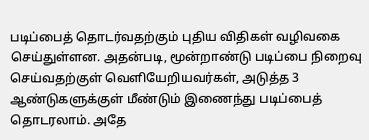படிப்பைத் தொடர்வதற்கும் புதிய விதிகள் வழிவகை செய்துள்ளன. அதன்படி, மூன்றாண்டு படிப்பை நிறைவு செய்வதற்குள் வெளியேறியவர்கள், அடுத்த 3 ஆண்டுகளுக்குள் மீண்டும் இணைந்து படிப்பைத் தொடரலாம். அதே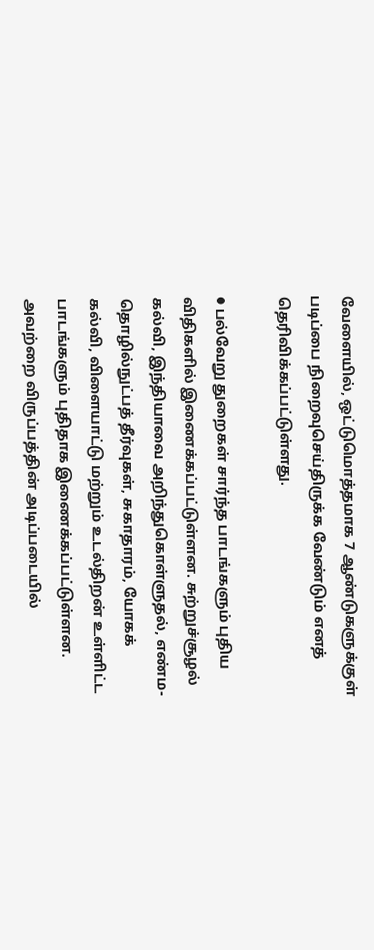வேளையில், ஒட்டுமொத்தமாக 7 ஆண்டுகளுக்குள் படிப்பை நிறைவுசெய்திருக்க வேண்டும் எனத் தெரிவிக்கப்பட்டுள்ளது.

● பல்வேறு துறைகள் சார்ந்த பாடங்களும் புதிய விதிகளில் இணைக்கப்பட்டுள்ளன. சுற்றுச்சூழல் கல்வி, இந்தியாவை அறிந்துகொள்ளுதல், எண்ம-தொழில்நுட்பத் தீர்வுகள், சுகாதாரம், யோகக் கல்வி, விளையாட்டு மற்றும் உடல்திறன் உள்ளிட்ட பாடங்களும் புதிதாக இணைக்கப்பட்டுள்ளன. அவற்றை விருப்பத்தின் அடிப்படையில்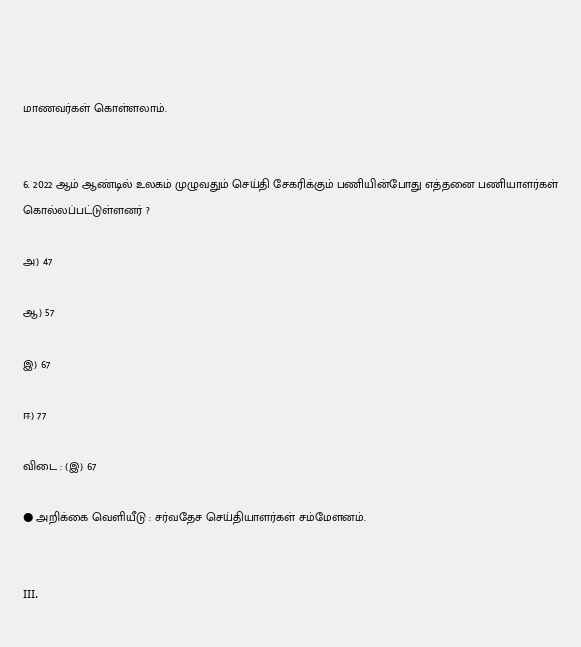மாணவர்கள் கொள்ளலாம்.


6. 2022 ஆம் ஆண்டில் உலகம் முழுவதும் செய்தி சேகரிக்கும் பணியின்போது எத்தனை பணியாளர்கள் கொல்லப்பட்டுள்ளனர் ?

அ) 47

ஆ) 57

இ) 67

ஈ) 77

விடை : (இ) 67

● அறிக்கை வெளியீடு : சர்வதேச செய்தியாளர்கள் சம்மேளனம்.


III.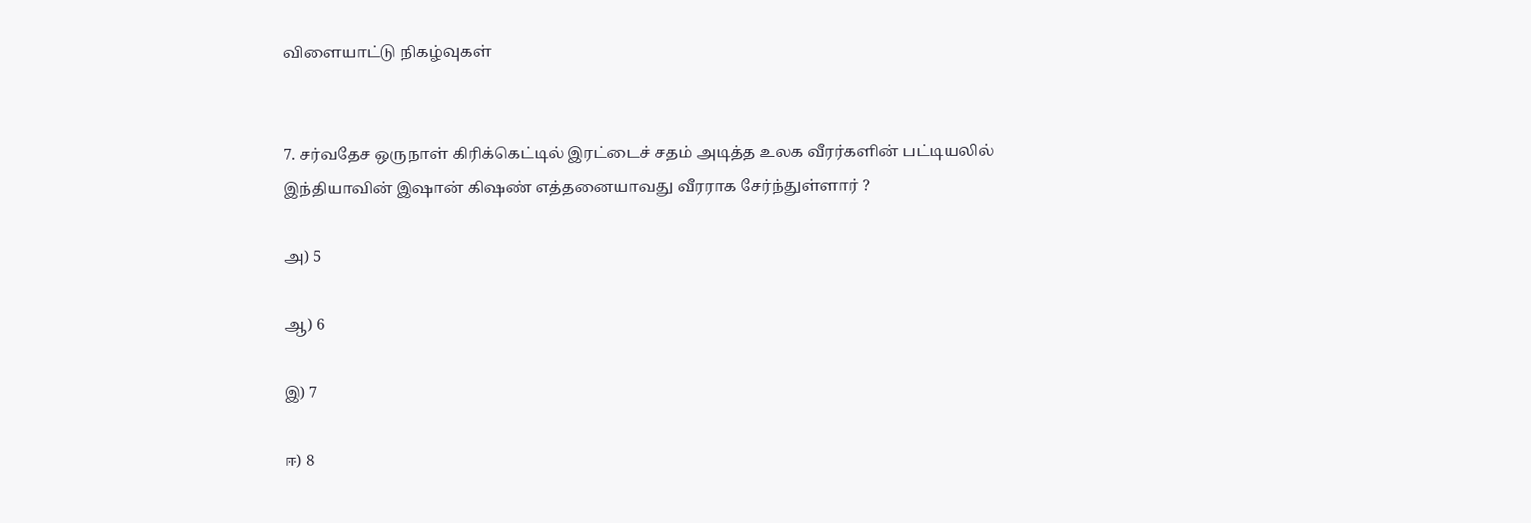விளையாட்டு நிகழ்வுகள்


7. சர்வதேச ஒருநாள் கிரிக்கெட்டில் இரட்டைச் சதம் அடித்த உலக வீரர்களின் பட்டியலில் இந்தியாவின் இஷான் கிஷண் எத்தனையாவது வீரராக சேர்ந்துள்ளார் ?

அ) 5

ஆ) 6

இ) 7

ஈ) 8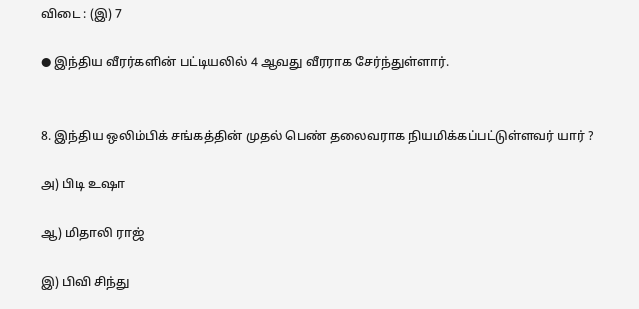விடை : (இ) 7

● இந்திய வீரர்களின் பட்டியலில் 4 ஆவது வீரராக சேர்ந்துள்ளார்.


8. இந்திய ஒலிம்பிக் சங்கத்தின் முதல் பெண் தலைவராக நியமிக்கப்பட்டுள்ளவர் யார் ?

அ) பிடி உஷா

ஆ) மிதாலி ராஜ்

இ) பிவி சிந்து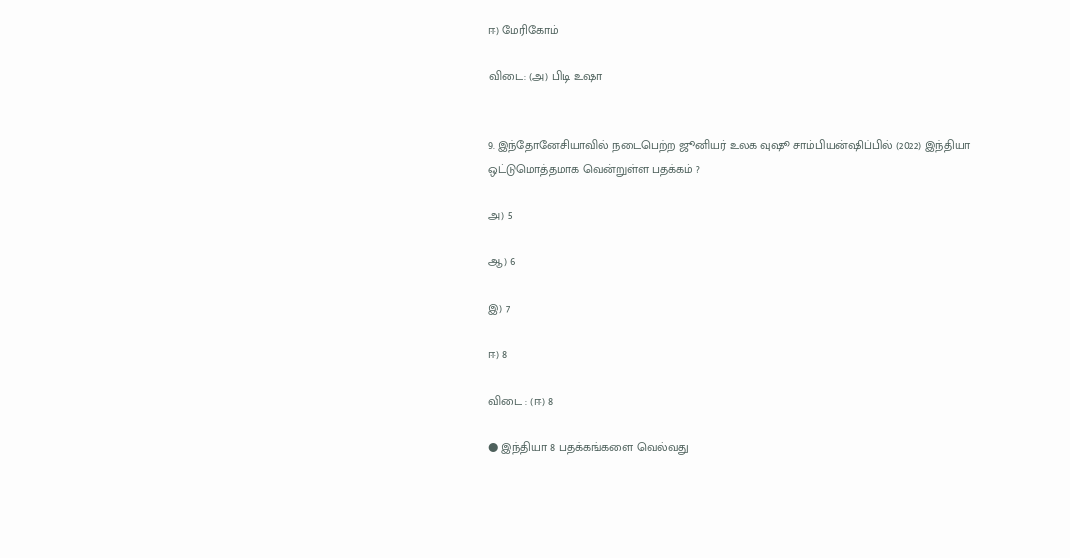ஈ) மேரிகோம்

விடை: (அ) பிடி உஷா


9. இந்தோனேசியாவில் நடைபெற்ற ஜூனியர் உலக வுஷூ சாம்பியன்ஷிப்பில் (2022) இந்தியா ஒட்டுமொத்தமாக வென்றுள்ள பதக்கம் ?

அ) 5

ஆ) 6

இ) 7

ஈ) 8

விடை : (ஈ) 8

● இந்தியா 8 பதக்கங்களை வெல்வது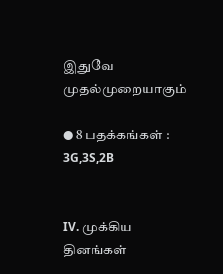இதுவே முதல்முறையாகும்

● 8 பதக்கங்கள் : 3G,3S,2B


IV. முக்கிய தினங்கள்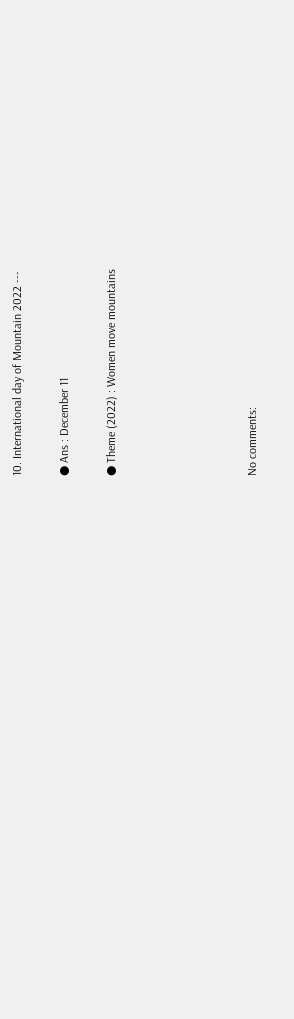10. International day of Mountain 2022 ---

● Ans : December 11

● Theme (2022) : Women move mountains





No comments: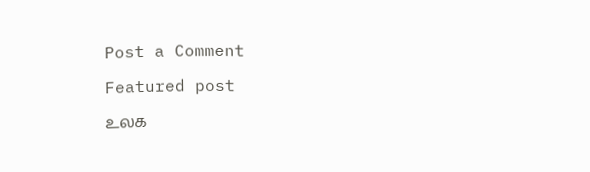Post a Comment

Featured post

உலக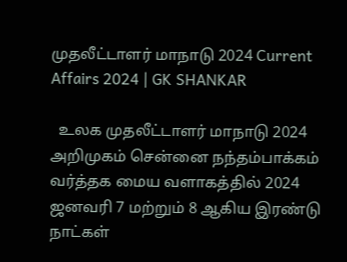முதலீட்டாளர் மாநாடு 2024 Current Affairs 2024 | GK SHANKAR

  உலக முதலீட்டாளர் மாநாடு 2024 அறிமுகம் சென்னை நந்தம்பாக்கம் வர்த்தக மைய வளாகத்தில் 2024 ஜனவரி 7 மற்றும் 8 ஆகிய இரண்டு நாட்கள்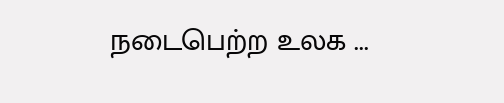நடைபெற்ற உலக ...